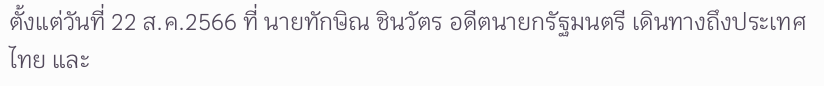ตั้งแต่วันที่ 22 ส.ค.2566 ที่ นายทักษิณ ชินวัตร อดีตนายกรัฐมนตรี เดินทางถึงประเทศไทย และ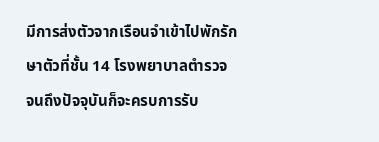มีการส่งตัวจากเรือนจำเข้าไปพักรักษาตัวที่ชั้น 14 โรงพยาบาลตำรวจ จนถึงปัจจุบันก็จะครบการรับ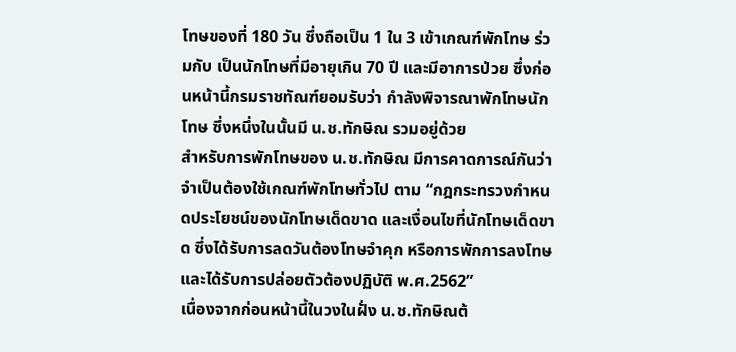โทษของที่ 180 วัน ซึ่งถือเป็น 1 ใน 3 เข้าเกณฑ์พักโทษ ร่วมกับ เป็นนักโทษที่มีอายุเกิน 70 ปี และมีอาการป่วย ซึ่งก่อนหน้านี้กรมราชทัณฑ์ยอมรับว่า กำลังพิจารณาพักโทษนักโทษ ซึ่งหนึ่งในนั้นมี น.ช.ทักษิณ รวมอยู่ด้วย
สำหรับการพักโทษของ น.ช.ทักษิณ มีการคาดการณ์กันว่าจำเป็นต้องใช้เกณฑ์พักโทษทั่วไป ตาม “กฎกระทรวงกำหนดประโยชน์ของนักโทษเด็ดขาด และเงื่อนไขที่นักโทษเด็ดขาด ซึ่งได้รับการลดวันต้องโทษจำคุก หรือการพักการลงโทษและได้รับการปล่อยตัวต้องปฏิบัติ พ.ศ.2562”
เนื่องจากก่อนหน้านี้ในวงในฝั่ง น.ช.ทักษิณต้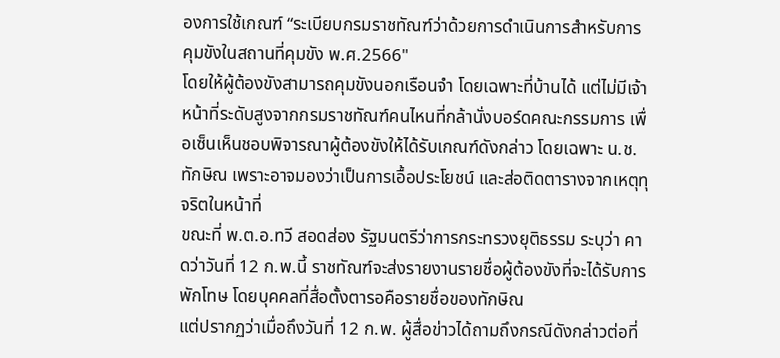องการใช้เกณฑ์ “ระเบียบกรมราชทัณฑ์ว่าด้วยการดำเนินการสำหรับการคุมขังในสถานที่คุมขัง พ.ศ.2566"
โดยให้ผู้ต้องขังสามารถคุมขังนอกเรือนจำ โดยเฉพาะที่บ้านได้ แต่ไม่มีเจ้าหน้าที่ระดับสูงจากกรมราชทัณฑ์คนไหนที่กล้านั่งบอร์ดคณะกรรมการ เพื่อเซ็นเห็นชอบพิจารณาผู้ต้องขังให้ได้รับเกณฑ์ดังกล่าว โดยเฉพาะ น.ช.ทักษิณ เพราะอาจมองว่าเป็นการเอื้อประโยชน์ และส่อติดตารางจากเหตุทุจริตในหน้าที่
ขณะที่ พ.ต.อ.ทวี สอดส่อง รัฐมนตรีว่าการกระทรวงยุติธรรม ระบุว่า คาดว่าวันที่ 12 ก.พ.นี้ ราชทัณฑ์จะส่งรายงานรายชื่อผู้ต้องขังที่จะได้รับการพักโทษ โดยบุคคลที่สื่อตั้งตารอคือรายชื่อของทักษิณ
แต่ปรากฏว่าเมื่อถึงวันที่ 12 ก.พ. ผู้สื่อข่าวได้ถามถึงกรณีดังกล่าวต่อที่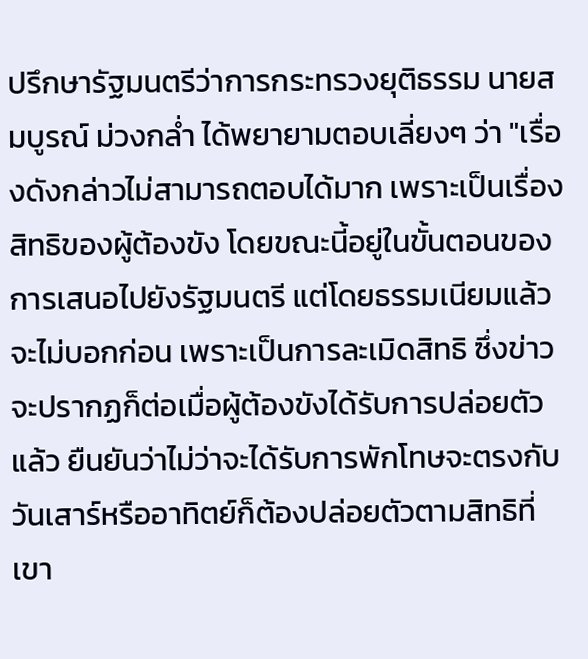ปรึกษารัฐมนตรีว่าการกระทรวงยุติธรรม นายสมบูรณ์ ม่วงกล่ำ ได้พยายามตอบเลี่ยงๆ ว่า "เรื่องดังกล่าวไม่สามารถตอบได้มาก เพราะเป็นเรื่องสิทธิของผู้ต้องขัง โดยขณะนี้อยู่ในขั้นตอนของการเสนอไปยังรัฐมนตรี แต่โดยธรรมเนียมแล้วจะไม่บอกก่อน เพราะเป็นการละเมิดสิทธิ ซึ่งข่าวจะปรากฏก็ต่อเมื่อผู้ต้องขังได้รับการปล่อยตัวแล้ว ยืนยันว่าไม่ว่าจะได้รับการพักโทษจะตรงกับวันเสาร์หรืออาทิตย์ก็ต้องปล่อยตัวตามสิทธิที่เขา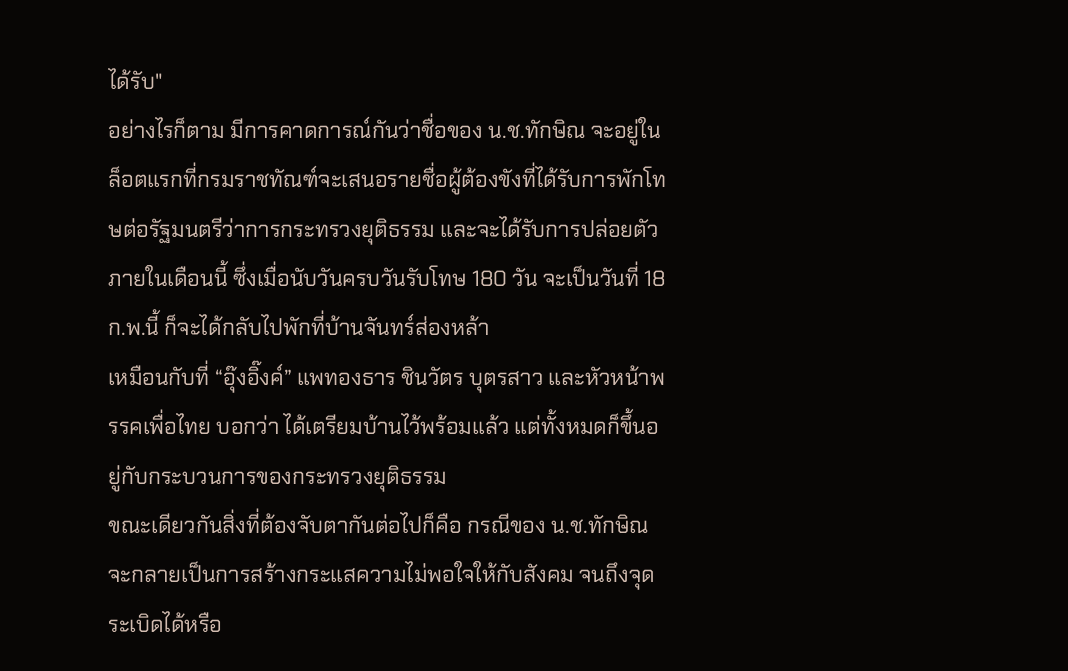ได้รับ"
อย่างไรก็ตาม มีการคาดการณ์กันว่าชื่อของ น.ช.ทักษิณ จะอยู่ในล็อตแรกที่กรมราชทัณฑ์จะเสนอรายชื่อผู้ต้องขังที่ได้รับการพักโทษต่อรัฐมนตรีว่าการกระทรวงยุติธรรม และจะได้รับการปล่อยตัวภายในเดือนนี้ ซึ่งเมื่อนับวันครบวันรับโทษ 180 วัน จะเป็นวันที่ 18 ก.พ.นี้ ก็จะได้กลับไปพักที่บ้านจันทร์ส่องหล้า
เหมือนกับที่ “อุ๊งอิ๊งค์” แพทองธาร ชินวัตร บุตรสาว และหัวหน้าพรรคเพื่อไทย บอกว่า ได้เตรียมบ้านไว้พร้อมแล้ว แต่ทั้งหมดก็ขึ้นอยู่กับกระบวนการของกระทรวงยุติธรรม
ขณะเดียวกันสิ่งที่ต้องจับตากันต่อไปก็คือ กรณีของ น.ช.ทักษิณ จะกลายเป็นการสร้างกระแสความไม่พอใจให้กับสังคม จนถึงจุดระเบิดได้หรือ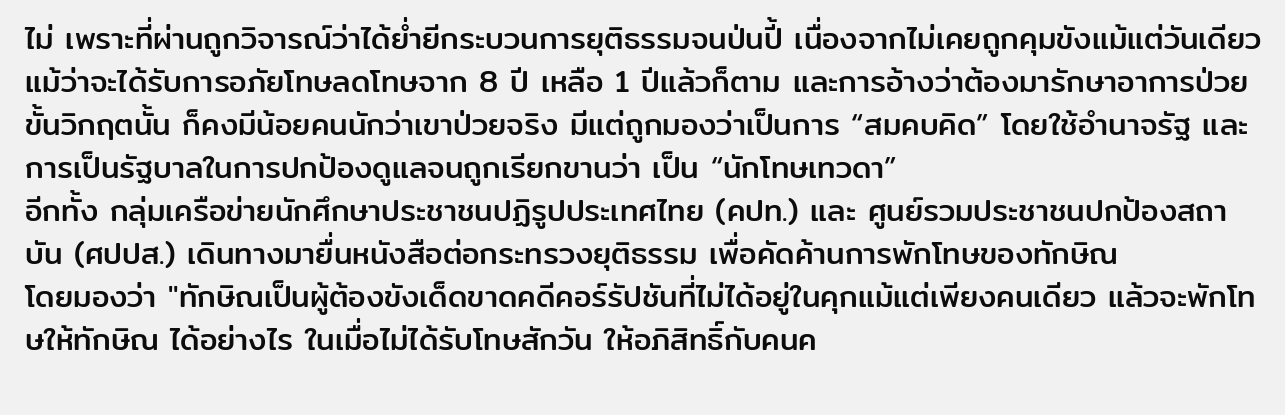ไม่ เพราะที่ผ่านถูกวิจารณ์ว่าได้ย่ำยีกระบวนการยุติธรรมจนป่นปี้ เนื่องจากไม่เคยถูกคุมขังแม้แต่วันเดียว แม้ว่าจะได้รับการอภัยโทษลดโทษจาก 8 ปี เหลือ 1 ปีแล้วก็ตาม และการอ้างว่าต้องมารักษาอาการป่วยขั้นวิกฤตนั้น ก็คงมีน้อยคนนักว่าเขาป่วยจริง มีแต่ถูกมองว่าเป็นการ “สมคบคิด” โดยใช้อำนาจรัฐ และการเป็นรัฐบาลในการปกป้องดูแลจนถูกเรียกขานว่า เป็น “นักโทษเทวดา”
อีกทั้ง กลุ่มเครือข่ายนักศึกษาประชาชนปฏิรูปประเทศไทย (คปท.) และ ศูนย์รวมประชาชนปกป้องสถาบัน (ศปปส.) เดินทางมายื่นหนังสือต่อกระทรวงยุติธรรม เพื่อคัดค้านการพักโทษของทักษิณ
โดยมองว่า "ทักษิณเป็นผู้ต้องขังเด็ดขาดคดีคอร์รัปชันที่ไม่ได้อยู่ในคุกแม้แต่เพียงคนเดียว แล้วจะพักโทษให้ทักษิณ ได้อย่างไร ในเมื่อไม่ได้รับโทษสักวัน ให้อภิสิทธิ์กับคนค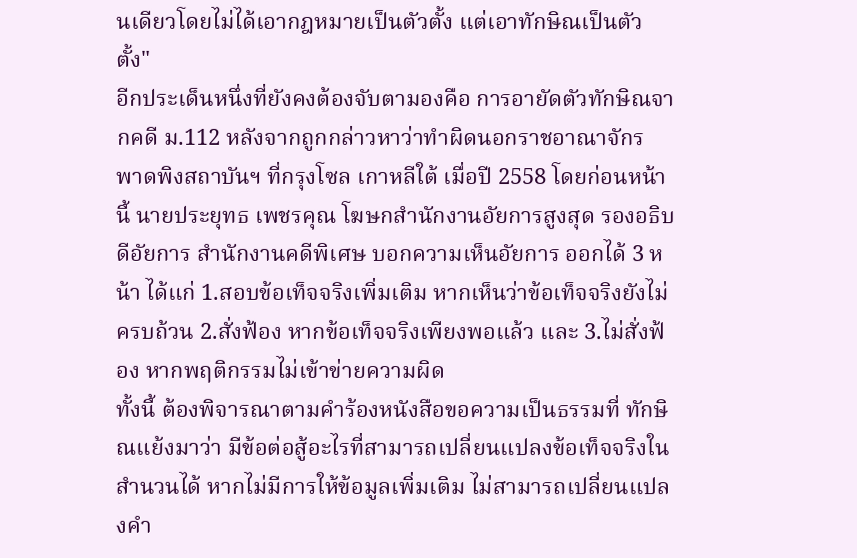นเดียวโดยไม่ได้เอากฎหมายเป็นตัวตั้ง แต่เอาทักษิณเป็นตัวตั้ง"
อีกประเด็นหนึ่งที่ยังคงต้องจับตามองคือ การอายัดตัวทักษิณจากคดี ม.112 หลังจากถูกกล่าวหาว่าทำผิดนอกราชอาณาจักร พาดพิงสถาบันฯ ที่กรุงโซล เกาหลีใต้ เมื่อปี 2558 โดยก่อนหน้านี้ นายประยุทธ เพชรคุณ โฆษกสำนักงานอัยการสูงสุด รองอธิบดีอัยการ สำนักงานคดีพิเศษ บอกความเห็นอัยการ ออกได้ 3 หน้า ได้แก่ 1.สอบข้อเท็จจริงเพิ่มเติม หากเห็นว่าข้อเท็จจริงยังไม่ครบถ้วน 2.สั่งฟ้อง หากข้อเท็จจริงเพียงพอแล้ว และ 3.ไม่สั่งฟ้อง หากพฤติกรรมไม่เข้าข่ายความผิด
ทั้งนี้ ต้องพิจารณาตามคำร้องหนังสือขอความเป็นธรรมที่ ทักษิณแย้งมาว่า มีข้อต่อสู้อะไรที่สามารถเปลี่ยนแปลงข้อเท็จจริงในสำนวนได้ หากไม่มีการให้ข้อมูลเพิ่มเติม ไม่สามารถเปลี่ยนแปลงคำ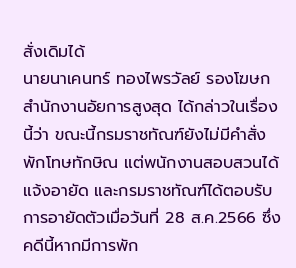สั่งเดิมได้
นายนาเคนทร์ ทองไพรวัลย์ รองโฆษกสำนักงานอัยการสูงสุด ได้กล่าวในเรื่องนี้ว่า ขณะนี้กรมราชทัณฑ์ยังไม่มีคำสั่งพักโทษทักษิณ แต่พนักงานสอบสวนได้แจ้งอายัด และกรมราชทัณฑ์ได้ตอบรับการอายัดตัวเมื่อวันที่ 28 ส.ค.2566 ซึ่งคดีนี้หากมีการพัก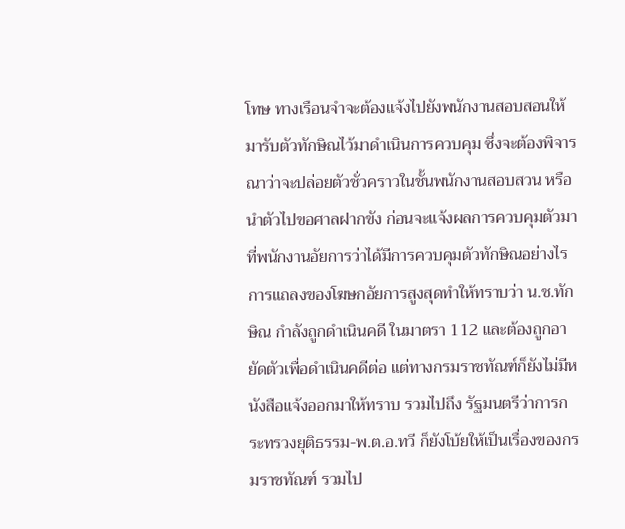โทษ ทางเรือนจำจะต้องแจ้งไปยังพนักงานสอบสอนให้มารับตัวทักษิณไว้มาดำเนินการควบคุม ซึ่งจะต้องพิจารณาว่าจะปล่อยตัวชั่วคราวในชั้นพนักงานสอบสวน หรือนำตัวไปขอศาลฝากขัง ก่อนจะแจ้งผลการควบคุมตัวมาที่พนักงานอัยการว่าได้มีการควบคุมตัวทักษิณอย่างไร
การแถลงของโฆษกอัยการสูงสุดทำให้ทราบว่า น.ช.ทักษิณ กำลังถูกดำเนินคดี ในมาตรา 112 และต้องถูกอายัดตัวเพื่อดำเนินคดีต่อ แต่ทางกรมราชทัณฑ์ก็ยังไม่มีหนังสือแจ้งออกมาให้ทราบ รวมไปถึง รัฐมนตรีว่าการกระทรวงยุติธรรม-พ.ต.อ.ทวี ก็ยังโบ้ยให้เป็นเรื่องของกรมราชทัณฑ์ รวมไป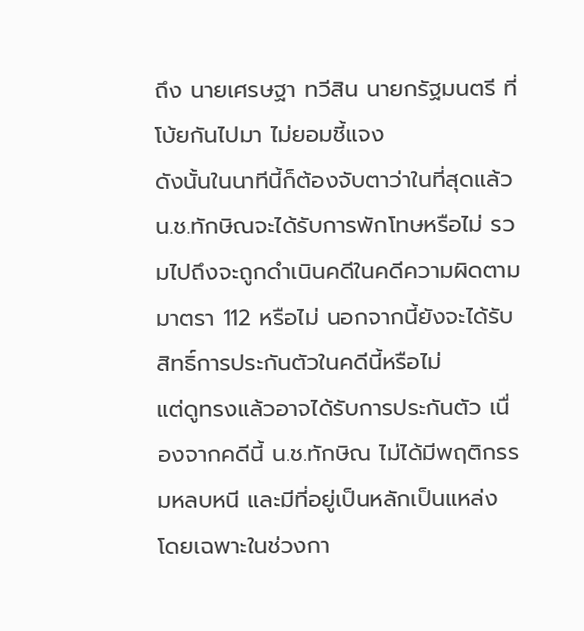ถึง นายเศรษฐา ทวีสิน นายกรัฐมนตรี ที่โบ้ยกันไปมา ไม่ยอมชี้แจง
ดังนั้นในนาทีนี้ก็ต้องจับตาว่าในที่สุดแล้ว น.ช.ทักษิณจะได้รับการพักโทษหรือไม่ รวมไปถึงจะถูกดำเนินคดีในคดีความผิดตามมาตรา 112 หรือไม่ นอกจากนี้ยังจะได้รับสิทธิ์การประกันตัวในคดีนี้หรือไม่
แต่ดูทรงแล้วอาจได้รับการประกันตัว เนื่องจากคดีนี้ น.ช.ทักษิณ ไม่ได้มีพฤติกรรมหลบหนี และมีที่อยู่เป็นหลักเป็นแหล่ง โดยเฉพาะในช่วงกา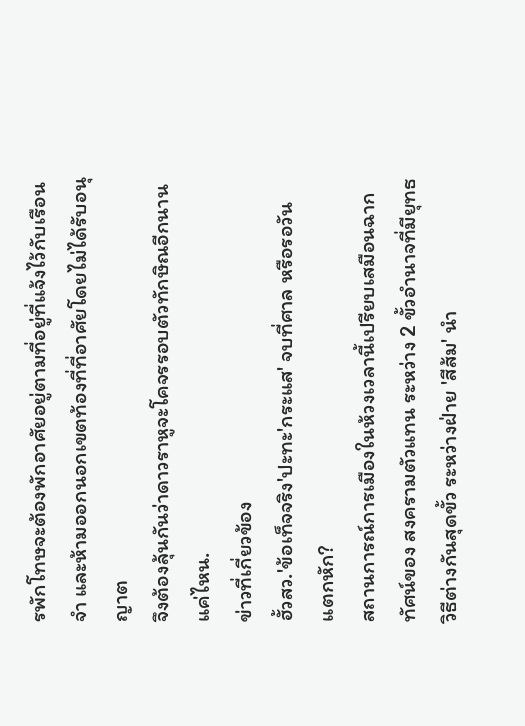รพักโทษจะต้องพักอาศัยอยู่ตามที่อยู่ที่แจ้งไว้กับเรือนจำ และห้ามออกนอกเขตท้องที่ที่อาศัยโดยไม่ได้รับอนุญาต
จึงต้องลุ้นกันว่าดาวราหูจะโคจรรอบตัวทักษิณอีกนานแค่ไหน.
ข่าวที่เกี่ยวข้อง
ฮั้วสว.'ข้อเท็จจริง'ปะทะ'กระแส' จบที่ศาล หรือรอวันแตกหัก?
สถานการณ์การเมืองในห้วงเวลานี้เปรียบเสมือนฉากทัศน์ของ สงครามตัวแทน ระหว่าง 2 ขั้วอำนาจที่มียุทธวิธีต่างกันสุดขั้ว ระหว่างฝ่าย 'สีส้ม' นำ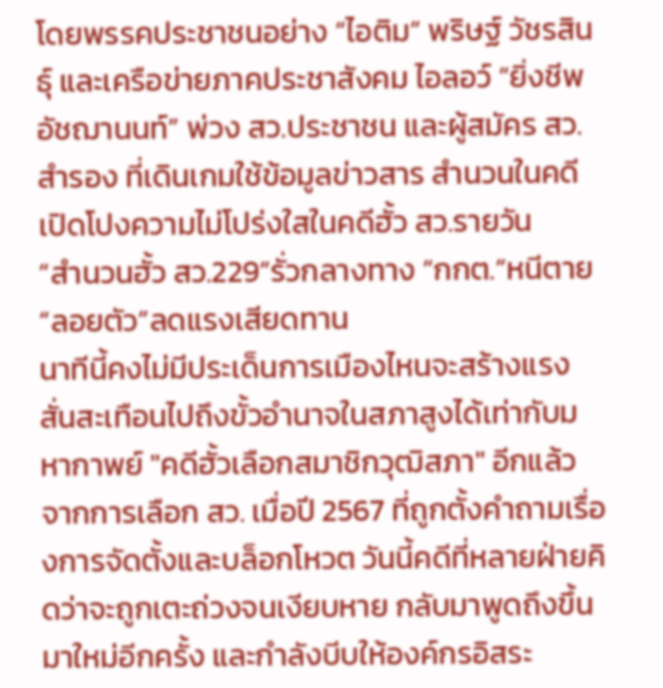โดยพรรคประชาชนอย่าง “ไอติม” พริษฐ์ วัชรสินธุ์ และเครือข่ายภาคประชาสังคม ไอลอว์ “ยิ่งชีพ อัชฌานนท์” พ่วง สว.ประชาชน และผู้สมัคร สว.สำรอง ที่เดินเกมใช้ข้อมูลข่าวสาร สำนวนในคดี เปิดโปงความไม่โปร่งใสในคดีฮั้ว สว.รายวัน
“สำนวนฮั้ว สว.229”รั่วกลางทาง “กกต.”หนีตาย“ลอยตัว”ลดแรงเสียดทาน
นาทีนี้คงไม่มีประเด็นการเมืองไหนจะสร้างแรงสั่นสะเทือนไปถึงขั้วอำนาจในสภาสูงได้เท่ากับมหากาพย์ "คดีฮั้วเลือกสมาชิกวุฒิสภา" อีกแล้ว จากการเลือก สว. เมื่อปี 2567 ที่ถูกตั้งคำถามเรื่องการจัดตั้งและบล็อกโหวต วันนี้คดีที่หลายฝ่ายคิดว่าจะถูกเตะถ่วงจนเงียบหาย กลับมาพูดถึงขึ้นมาใหม่อีกครั้ง และกำลังบีบให้องค์กรอิสระ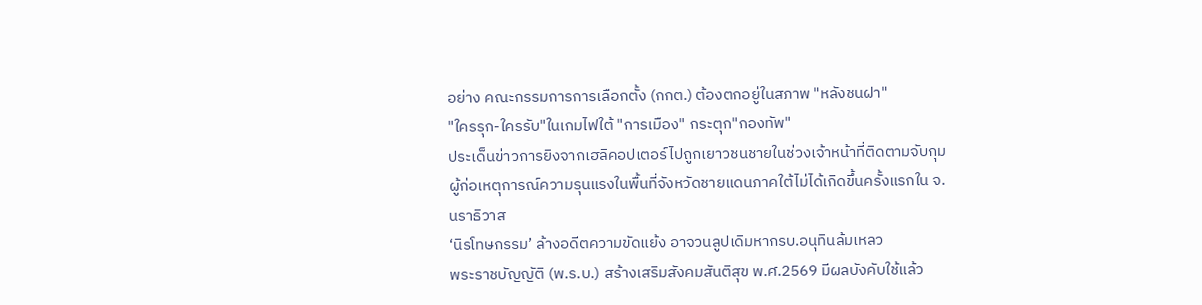อย่าง คณะกรรมการการเลือกตั้ง (กกต.) ต้องตกอยู่ในสภาพ "หลังชนฝา"
"ใครรุก-ใครรับ"ในเกมไฟใต้ "การเมือง" กระตุก"กองทัพ"
ประเด็นข่าวการยิงจากเฮลิคอปเตอร์ไปถูกเยาวชนชายในช่วงเจ้าหน้าที่ติดตามจับกุมผู้ก่อเหตุการณ์ความรุนแรงในพื้นที่จังหวัดชายแดนภาคใต้ไม่ได้เกิดขึ้นครั้งแรกใน จ.นราธิวาส
‘นิรโทษกรรม’ ล้างอดีตความขัดแย้ง อาจวนลูปเดิมหากรบ.อนุทินล้มเหลว
พระราชบัญญัติ (พ.ร.บ.) สร้างเสริมสังคมสันติสุข พ.ศ.2569 มีผลบังคับใช้แล้ว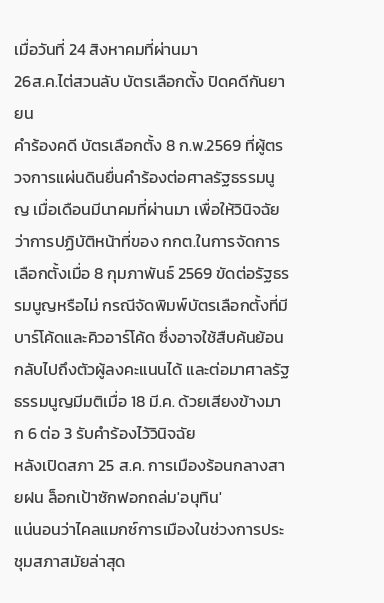เมื่อวันที่ 24 สิงหาคมที่ผ่านมา
26ส.ค.ไต่สวนลับ บัตรเลือกตั้ง ปิดคดีกันยายน
คำร้องคดี บัตรเลือกตั้ง 8 ก.พ.2569 ที่ผู้ตรวจการแผ่นดินยื่นคำร้องต่อศาลรัฐธรรมนูญ เมื่อเดือนมีนาคมที่ผ่านมา เพื่อให้วินิจฉัยว่าการปฏิบัติหน้าที่ของ กกต.ในการจัดการเลือกตั้งเมื่อ 8 กุมภาพันธ์ 2569 ขัดต่อรัฐธรรมนูญหรือไม่ กรณีจัดพิมพ์บัตรเลือกตั้งที่มีบาร์โค้ดและคิวอาร์โค้ด ซึ่งอาจใช้สืบค้นย้อนกลับไปถึงตัวผู้ลงคะแนนได้ และต่อมาศาลรัฐธรรมนูญมีมติเมื่อ 18 มี.ค. ด้วยเสียงข้างมาก 6 ต่อ 3 รับคำร้องไว้วินิจฉัย
หลังเปิดสภา 25 ส.ค. การเมืองร้อนกลางสายฝน ล็อกเป้าซักฟอกถล่ม'อนุทิน'
แน่นอนว่าไคลแมกซ์การเมืองในช่วงการประชุมสภาสมัยล่าสุด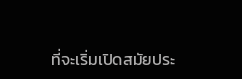ที่จะเริ่มเปิดสมัยประ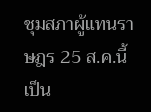ชุมสภาผู้แทนราษฎร 25 ส.ค.นี้เป็น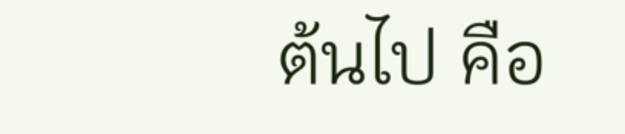ต้นไป คือ